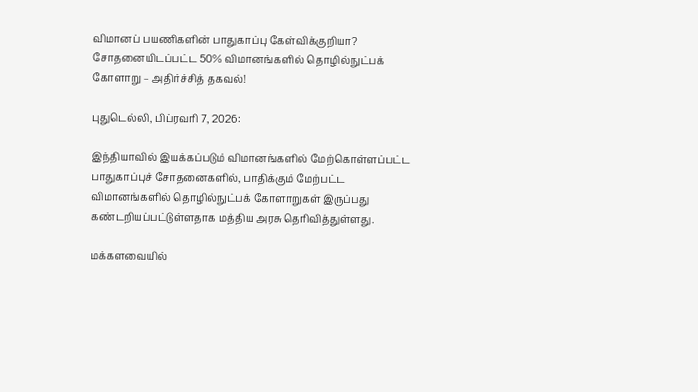விமானப் பயணிகளின் பாதுகாப்பு கேள்விக்குறியா? சோதனையிடப்பட்ட 50% விமானங்களில் தொழில்நுட்பக் கோளாறு – அதிர்ச்சித் தகவல்!

புதுடெல்லி, பிப்ரவரி 7, 2026:

இந்தியாவில் இயக்கப்படும் விமானங்களில் மேற்கொள்ளப்பட்ட பாதுகாப்புச் சோதனைகளில், பாதிக்கும் மேற்பட்ட விமானங்களில் தொழில்நுட்பக் கோளாறுகள் இருப்பது கண்டறியப்பட்டுள்ளதாக மத்திய அரசு தெரிவித்துள்ளது.

மக்களவையில்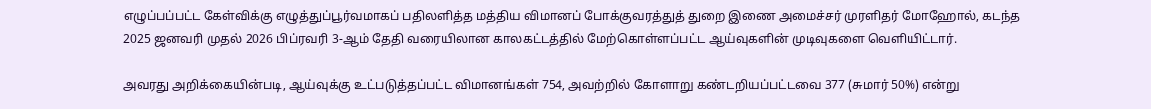எழுப்பப்பட்ட கேள்விக்கு எழுத்துப்பூர்வமாகப் பதிலளித்த மத்திய விமானப் போக்குவரத்துத் துறை இணை அமைச்சர் முரளிதர் மோஹோல், கடந்த 2025 ஜனவரி முதல் 2026 பிப்ரவரி 3-ஆம் தேதி வரையிலான காலகட்டத்தில் மேற்கொள்ளப்பட்ட ஆய்வுகளின் முடிவுகளை வெளியிட்டார்.

அவரது அறிக்கையின்படி, ஆய்வுக்கு உட்படுத்தப்பட்ட விமானங்கள் 754, அவற்றில் கோளாறு கண்டறியப்பட்டவை 377 (சுமார் 50%) என்று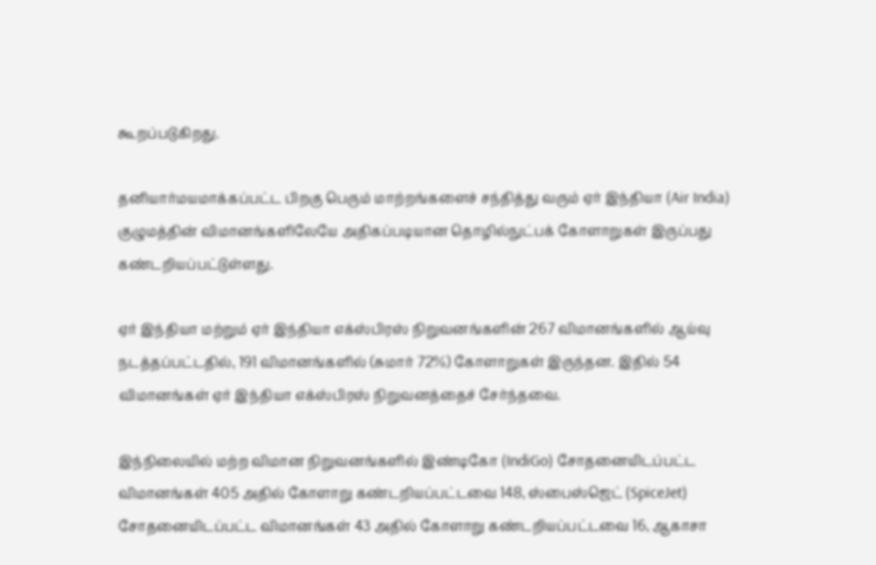கூறப்படுகிறது.

தனியார்மயமாக்கப்பட்ட பிறகு பெரும் மாற்றங்களைச் சந்தித்து வரும் ஏர் இந்தியா (Air India) குழுமத்தின் விமானங்களிலேயே அதிகப்படியான தொழில்நுட்பக் கோளாறுகள் இருப்பது கண்டறியப்பட்டுள்ளது.

ஏர் இந்தியா மற்றும் ஏர் இந்தியா எக்ஸ்பிரஸ் நிறுவனங்களின் 267 விமானங்களில் ஆய்வு நடத்தப்பட்டதில், 191 விமானங்களில் (சுமார் 72%) கோளாறுகள் இருந்தன. இதில் 54 விமானங்கள் ஏர் இந்தியா எக்ஸ்பிரஸ் நிறுவனத்தைச் சேர்ந்தவை.

இந்நிலையில் மற்ற விமான நிறுவனங்களில் இண்டிகோ (IndiGo) சோதனையிடப்பட்ட விமானங்கள் 405 அதில் கோளாறு கண்டறியப்பட்டவை 148, ஸ்பைஸ்ஜெட் (SpiceJet) சோதனையிடப்பட்ட விமானங்கள் 43 அதில் கோளாறு கண்டறியப்பட்டவை 16, ஆகாசா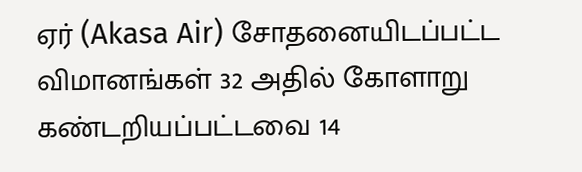ஏர் (Akasa Air) சோதனையிடப்பட்ட விமானங்கள் 32 அதில் கோளாறு கண்டறியப்பட்டவை 14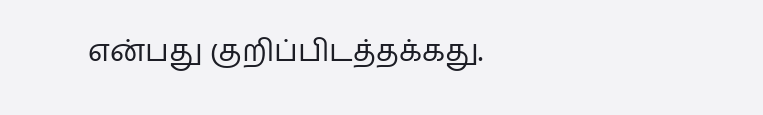என்பது குறிப்பிடத்தக்கது.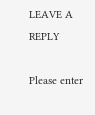LEAVE A REPLY

Please enter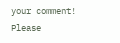your comment!
Please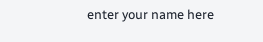enter your name here